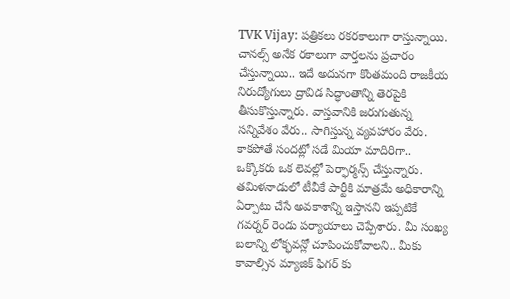TVK Vijay: పత్రికలు రకరకాలుగా రాస్తున్నాయి. చానల్స్ అనేక రకాలుగా వార్తలను ప్రచారం చేస్తున్నాయి.. ఇదే అదునగా కొంతమంది రాజకీయ నిరుద్యోగులు ద్రావిడ సిద్ధాంతాన్ని తెరపైకి తీసుకొస్తున్నారు. వాస్తవానికి జరుగుతున్న సన్నివేశం వేరు.. సాగిస్తున్న వ్యవహారం వేరు. కాకపోతే సందట్లో సడే మియా మాదిరిగా.. ఒక్కొకరు ఒక లెవల్లో పెర్ఫార్మన్స్ చేస్తున్నారు.
తమిళనాడులో టీవీకే పార్టీకి మాత్రమే అధికారాన్ని ఏర్పాటు చేసే అవకాశాన్ని ఇస్తానని ఇప్పటికే గవర్నర్ రెండు పర్యాయాలు చెప్పేశారు. మీ సంఖ్య బలాన్ని లోక్భవన్లో చూపించుకోవాలని.. మీకు కావాల్సిన మ్యాజిక్ ఫిగర్ కు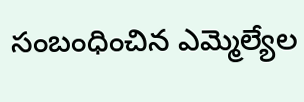సంబంధించిన ఎమ్మెల్యేల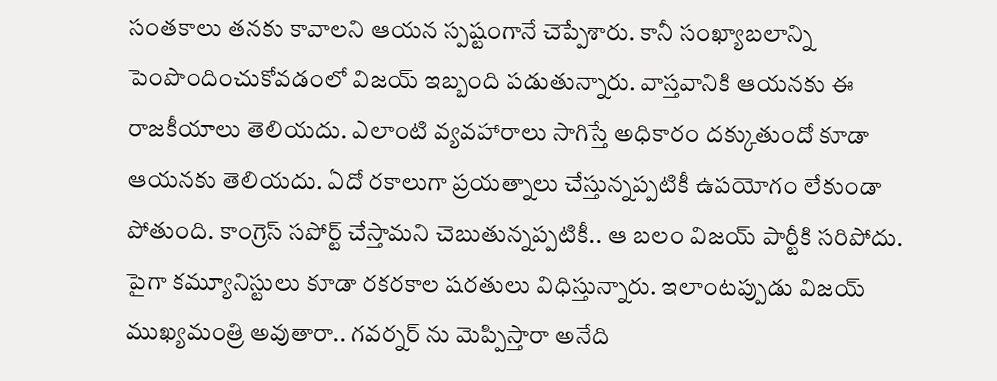సంతకాలు తనకు కావాలని ఆయన స్పష్టంగానే చెప్పేశారు. కానీ సంఖ్యాబలాన్ని పెంపొందించుకోవడంలో విజయ్ ఇబ్బంది పడుతున్నారు. వాస్తవానికి ఆయనకు ఈ రాజకీయాలు తెలియదు. ఎలాంటి వ్యవహారాలు సాగిస్తే అధికారం దక్కుతుందో కూడా ఆయనకు తెలియదు. ఏదో రకాలుగా ప్రయత్నాలు చేస్తున్నప్పటికీ ఉపయోగం లేకుండా పోతుంది. కాంగ్రెస్ సపోర్ట్ చేస్తామని చెబుతున్నప్పటికీ.. ఆ బలం విజయ్ పార్టీకి సరిపోదు. పైగా కమ్యూనిస్టులు కూడా రకరకాల షరతులు విధిస్తున్నారు. ఇలాంటప్పుడు విజయ్ ముఖ్యమంత్రి అవుతారా.. గవర్నర్ ను మెప్పిస్తారా అనేది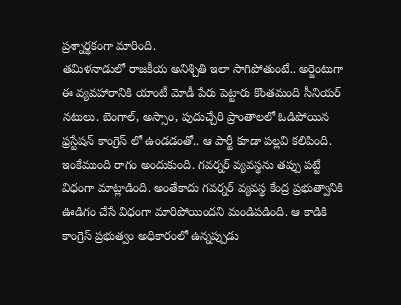ప్రశ్నార్థకంగా మారింది.
తమిళనాడులో రాజకీయ అనిశ్చితి ఇలా సాగిపోతుంటే.. అర్జెంటుగా ఈ వ్యవహారానికి యాంటీ మోడీ పేరు పెట్టారు కొంతమంది సీనియర్ నటులు. బెంగాల్, అస్సాం, పుదుచ్చేరి ప్రాంతాలలో ఓడిపోయిన ఫ్రస్టేషన్ కాంగ్రెస్ లో ఉండడంతో.. ఆ పార్టీ కూడా పల్లవి కలిపింది. ఇంకేముంది రాగం అందుకుంది. గవర్నర్ వ్యవస్థను తప్పు పట్టే విధంగా మాట్లాడింది. అంతేకాదు గవర్నర్ వ్యవస్థ కేంద్ర ప్రభుత్వానికి ఊడిగం చేసే విధంగా మారిపోయిందని మండిపడింది. ఆ కాడికి కాంగ్రెస్ ప్రభుత్వం అధికారంలో ఉన్నప్పుడు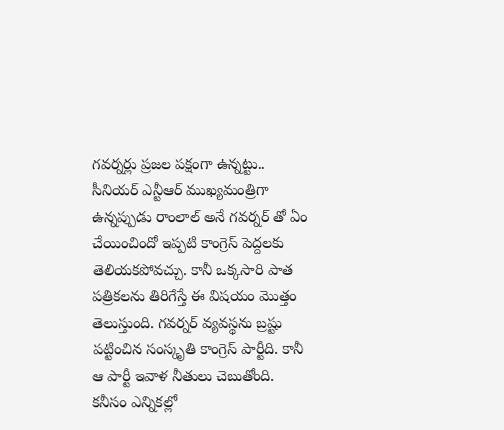గవర్నర్లు ప్రజల పక్షంగా ఉన్నట్టు.. సీనియర్ ఎన్టీఆర్ ముఖ్యమంత్రిగా ఉన్నప్పుడు రాంలాల్ అనే గవర్నర్ తో ఏం చేయించిందో ఇప్పటి కాంగ్రెస్ పెద్దలకు తెలియకపోవచ్చు. కానీ ఒక్కసారి పాత పత్రికలను తిరిగేస్తే ఈ విషయం మొత్తం తెలుస్తుంది. గవర్నర్ వ్యవస్థను బ్రష్టు పట్టించిన సంస్కృతి కాంగ్రెస్ పార్టీది. కానీ ఆ పార్టీ ఇవాళ నీతులు చెబుతోంది. కనీసం ఎన్నికల్లో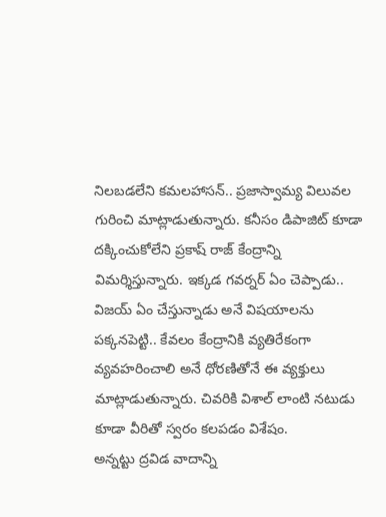నిలబడలేని కమలహాసన్.. ప్రజాస్వామ్య విలువల గురించి మాట్లాడుతున్నారు. కనీసం డిపాజిట్ కూడా దక్కించుకోలేని ప్రకాష్ రాజ్ కేంద్రాన్ని విమర్శిస్తున్నారు. ఇక్కడ గవర్నర్ ఏం చెప్పాడు.. విజయ్ ఏం చేస్తున్నాడు అనే విషయాలను పక్కనపెట్టి.. కేవలం కేంద్రానికి వ్యతిరేకంగా వ్యవహరించాలి అనే ధోరణితోనే ఈ వ్యక్తులు మాట్లాడుతున్నారు. చివరికి విశాల్ లాంటి నటుడు కూడా వీరితో స్వరం కలపడం విశేషం.
అన్నట్టు ద్రవిడ వాదాన్ని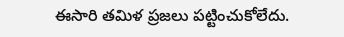ఈసారి తమిళ ప్రజలు పట్టించుకోలేదు.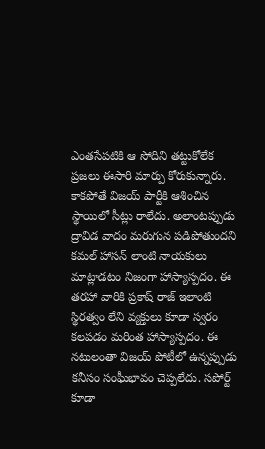ఎంతసేపటికి ఆ సోదిని తట్టుకోలేక ప్రజలు ఈసారి మార్పు కోరుకున్నారు. కాకపోతే విజయ్ పార్టీకి ఆశించిన స్థాయిలో సీట్లు రాలేదు. అలాంటప్పుడు ద్రావిడ వాదం మరుగున పడిపోతుందని కమల్ హాసన్ లాంటి నాయకులు మాట్లాడటం నిజంగా హాస్యాస్పదం. ఈ తరహా వారికి ప్రకాష్ రాజ్ ఇలాంటి స్థిరత్వం లేని వ్యక్తులు కూడా స్వరం కలపడం మరింత హాస్యాస్పదం. ఈ నటులంతా విజయ్ పోటీలో ఉన్నప్పుడు కనీసం సంఘీభావం చెప్పలేదు. సపోర్ట్ కూడా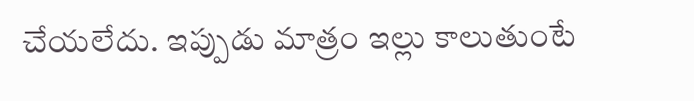చేయలేదు. ఇప్పుడు మాత్రం ఇల్లు కాలుతుంటే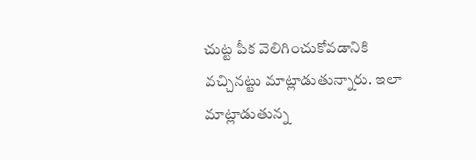చుట్ట పీక వెలిగించుకోవడానికి వచ్చినట్టు మాట్లాడుతున్నారు. ఇలా మాట్లాడుతున్న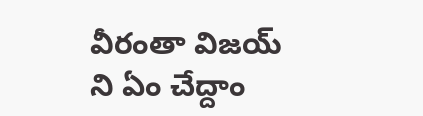వీరంతా విజయ్ ని ఏం చేద్దాం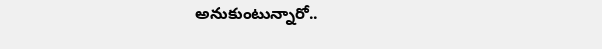అనుకుంటున్నారో..